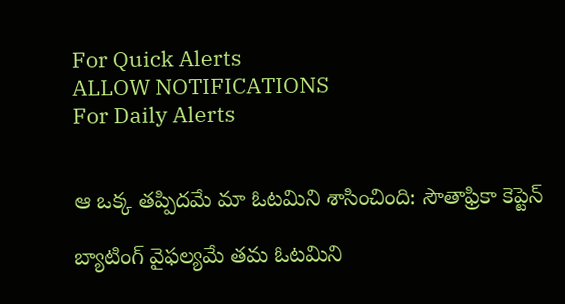For Quick Alerts
ALLOW NOTIFICATIONS
For Daily Alerts


ఆ ఒక్క తప్పిదమే మా ఓటమిని శాసించింది: సౌతాఫ్రికా కెప్టెన్

బ్యాటింగ్ వైఫల్యమే తమ ఓటమిని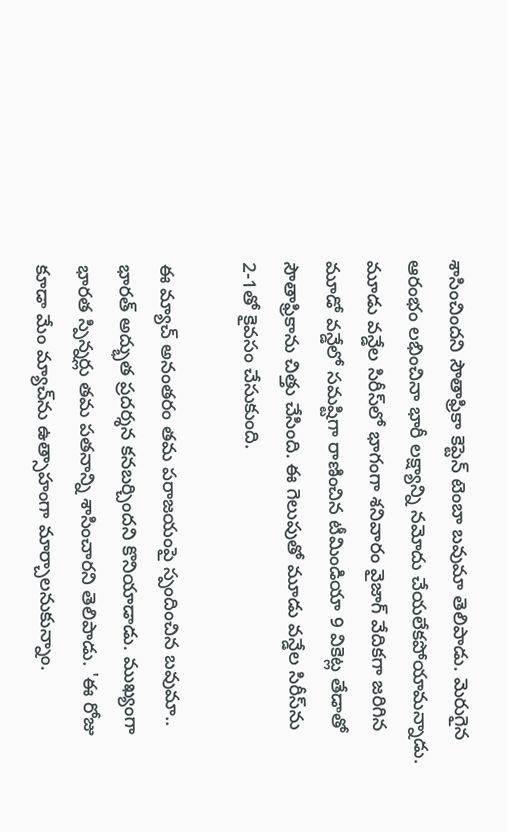శాసించిందని సౌతాఫ్రికా కెప్టెన్ టెంబా బవుమా తెలిపాడు. మెరుగైన ఆరంభం లభించినా భారీ లక్ష్యాన్ని నమోదు చేయలేకపోయామన్నాడు. మూడు వన్డేల సిరీస్‌లో భాగంగా శనివారం వైజాగ్ వేదికగా జరిగిన మూడో వన్డేలో సమష్టిగా రాణించిన టీమిండియా 9 వికెట్ల తేడాతో సౌతాఫ్రికాను చిత్తు చేసింది. ఈ గెలుపుతో మూడు వన్డేల సిరీస్‌ను 2-1తో కైవసం చేసుకుంది.

ఈ మ్యాచ్ అనంతరం తమ పరాజయంపై స్పందించిన బవుమా.. భారత్ అద్భుత ప్రదర్శన కనబర్చిందని కొనియాడాడు. ముఖ్యంగా భారత స్పిన్నర్లు తమ పతనాన్ని శాసించారని తెలిపాడు. 'ఈ రోజు కూడా మేం మ్యాచ్‌ను ఉత్సాహంగా మార్చాలనుకున్నాం.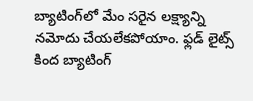బ్యాటింగ్‌లో మేం సరైన లక్ష్యాన్ని నమోదు చేయలేకపోయాం. ఫ్లడ్ లైట్స్ కింద బ్యాటింగ్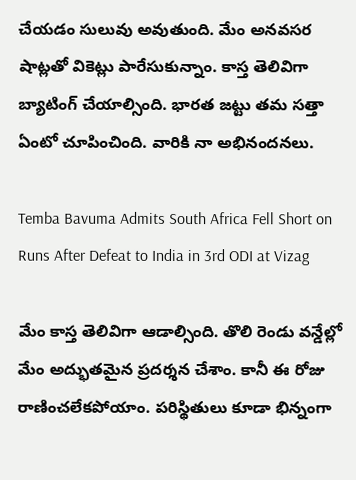చేయడం సులువు అవుతుంది. మేం అనవసర షాట్లతో వికెట్లు పారేసుకున్నాం. కాస్త తెలివిగా బ్యాటింగ్ చేయాల్సింది. భారత జట్టు తమ సత్తా ఏంటో చూపించింది. వారికి నా అభినందనలు.

Temba Bavuma Admits South Africa Fell Short on Runs After Defeat to India in 3rd ODI at Vizag

మేం కాస్త తెలివిగా ఆడాల్సింది. తొలి రెండు వన్డేల్లో మేం అద్భుతమైన ప్రదర్శన చేశాం. కానీ ఈ రోజు రాణించలేకపోయాం. పరిస్థితులు కూడా భిన్నంగా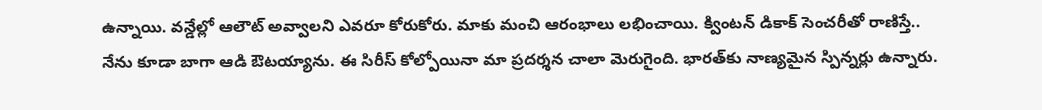ఉన్నాయి. వన్డేల్లో ఆలౌట్ అవ్వాలని ఎవరూ కోరుకోరు. మాకు మంచి ఆరంభాలు లభించాయి. క్వింటన్ డికాక్ సెంచరీతో రాణిస్తే.. నేను కూడా బాగా ఆడి ఔటయ్యాను. ఈ సిరీస్ కోల్పోయినా మా ప్రదర్శన చాలా మెరుగైంది. భారత్‌కు నాణ్యమైన స్పిన్నర్లు ఉన్నారు.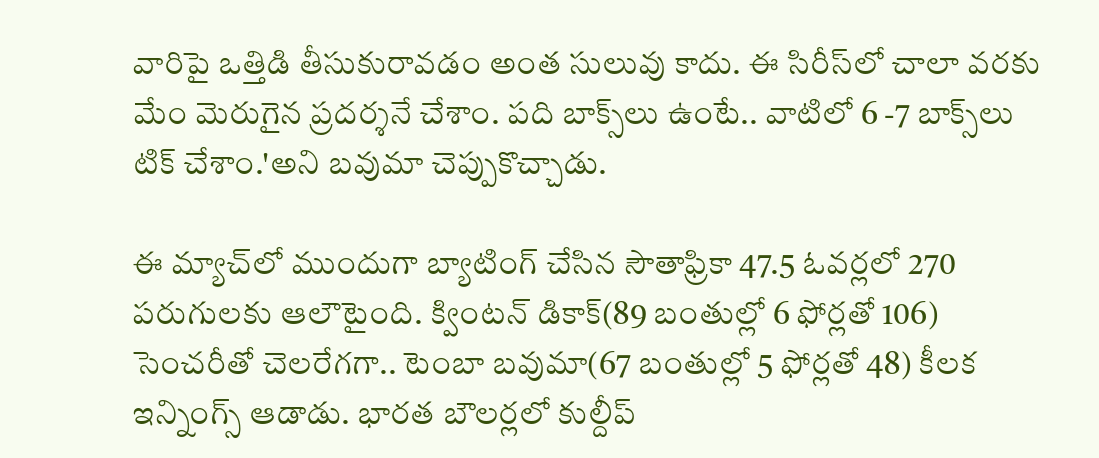వారిపై ఒత్తిడి తీసుకురావడం అంత సులువు కాదు. ఈ సిరీస్‌లో చాలా వరకు మేం మెరుగైన ప్రదర్శనే చేశాం. పది బాక్స్‌లు ఉంటే.. వాటిలో 6 -7 బాక్స్‌లు టిక్ చేశాం.'అని బవుమా చెప్పుకొచ్చాడు.

ఈ మ్యాచ్‌లో ముందుగా బ్యాటింగ్ చేసిన సౌతాఫ్రికా 47.5 ఓవర్లలో 270 పరుగులకు ఆలౌటైంది. క్వింటన్ డికాక్(89 బంతుల్లో 6 ఫోర్లతో 106) సెంచరీతో చెలరేగగా.. టెంబా బవుమా(67 బంతుల్లో 5 ఫోర్లతో 48) కీలక ఇన్నింగ్స్ ఆడాడు. భారత బౌలర్లలో కుల్దీప్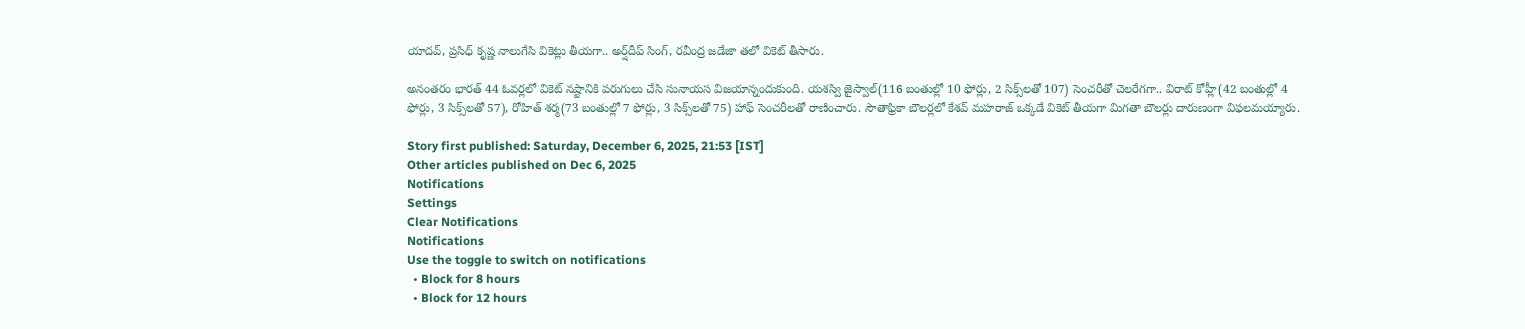యాదవ్‌, ప్రసిధ్ కృష్ణ నాలుగేసి వికెట్లు తీయగా.. అర్ష్‌దీప్ సింగ్, రవీంద్ర జడేజా తలో వికెట్ తీసారు.

అనంతరం భారత్ 44 ఓవర్లలో వికెట్ నష్టానికి పరుగులు చేసి సునాయస విజయాన్నందుకుంది. యశస్వి జైస్వాల్(116 బంతుల్లో 10 ఫోర్లు, 2 సిక్స్‌లతో 107) సెంచరీతో చెలరేగగా.. విరాట్ కోహ్లీ(42 బంతుల్లో 4 ఫోర్లు, 3 సిక్స్‌లతో 57), రోహిత్ శర్మ(73 బంతుల్లో 7 ఫోర్లు, 3 సిక్స్‌లతో 75) హాఫ్ సెంచరీలతో రాణించారు. సౌతాఫ్రికా బౌలర్లలో కేశవ్ మహరాజ్ ఒక్కడే వికెట్ తీయగా మిగతా బౌలర్లు దారుణంగా విఫలమయ్యారు.

Story first published: Saturday, December 6, 2025, 21:53 [IST]
Other articles published on Dec 6, 2025
Notifications
Settings
Clear Notifications
Notifications
Use the toggle to switch on notifications
  • Block for 8 hours
  • Block for 12 hours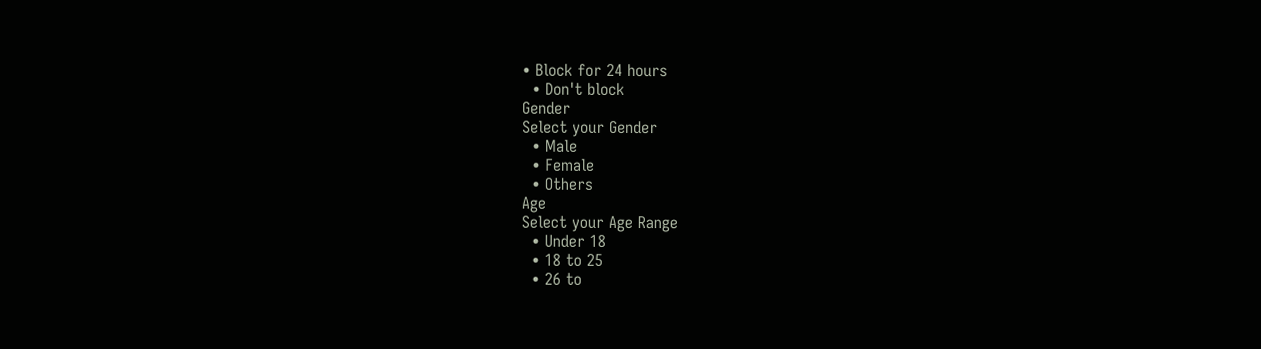• Block for 24 hours
  • Don't block
Gender
Select your Gender
  • Male
  • Female
  • Others
Age
Select your Age Range
  • Under 18
  • 18 to 25
  • 26 to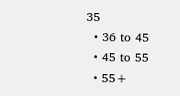35
  • 36 to 45
  • 45 to 55
  • 55+